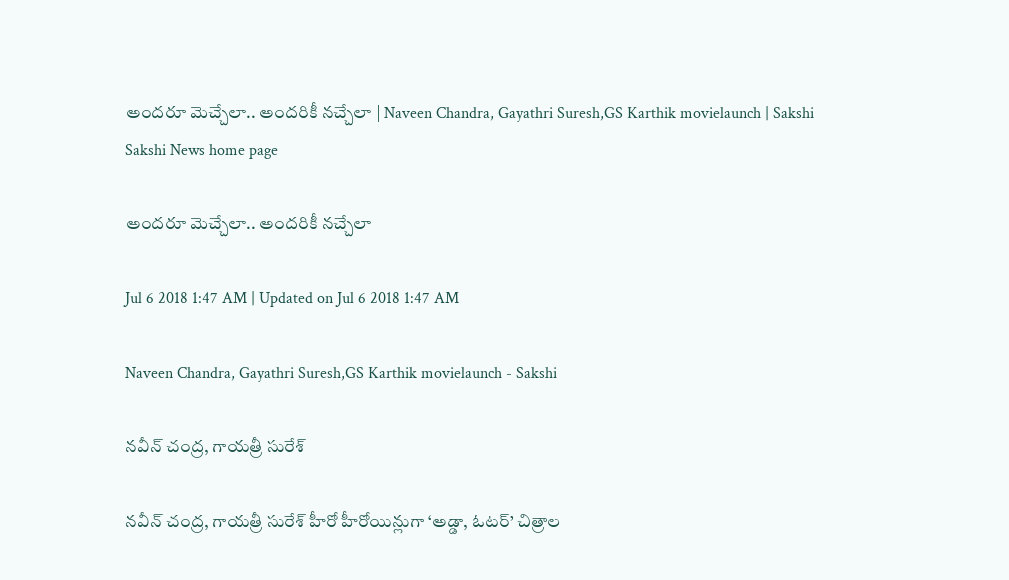అందరూ మెచ్చేలా.. అందరికీ నచ్చేలా | Naveen Chandra, Gayathri Suresh,GS Karthik movielaunch | Sakshi
Sakshi News home page

అందరూ మెచ్చేలా.. అందరికీ నచ్చేలా

Jul 6 2018 1:47 AM | Updated on Jul 6 2018 1:47 AM

Naveen Chandra, Gayathri Suresh,GS Karthik movielaunch - Sakshi

నవీన్‌ చంద్ర, గాయత్రీ సురేశ్‌

నవీన్‌ చంద్ర, గాయత్రీ సురేశ్‌ హీరో హీరోయిన్లుగా ‘అడ్డా, ఓటర్‌’ చిత్రాల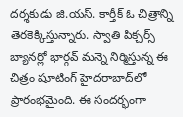దర్శకుడు జి.యస్‌. కార్తీక్‌ ఓ చిత్రాన్ని తెరకెక్కిస్తున్నారు. స్వాతి పిక్చర్స్‌ బ్యానర్లో భార్గవ్‌ మన్నె నిర్మిస్తున్న ఈ చిత్రం షూటింగ్‌ హైదరాబాద్‌లో ప్రారంభమైంది. ఈ సందర్భంగా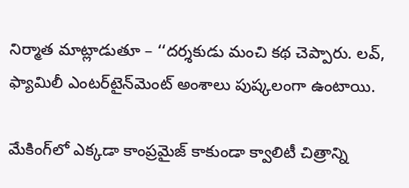నిర్మాత మాట్లాడుతూ – ‘‘దర్శకుడు మంచి కథ చెప్పారు. లవ్, ఫ్యామిలీ ఎంటర్‌టైన్‌మెంట్‌ అంశాలు పుష్కలంగా ఉంటాయి.

మేకింగ్‌లో ఎక్కడా కాంప్రమైజ్‌ కాకుండా క్వాలిటీ చిత్రాన్ని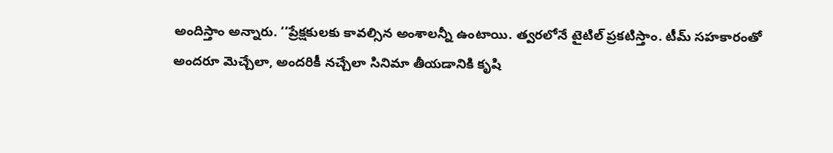అందిస్తాం అన్నారు. ‘‘ప్రేక్షకులకు కావల్సిన అంశాలన్నీ ఉంటాయి. త్వరలోనే టైటిల్‌ ప్రకటిస్తాం. టీమ్‌ సహకారంతో అందరూ మెచ్చేలా, అందరికీ నచ్చేలా సినిమా తీయడానికి కృషి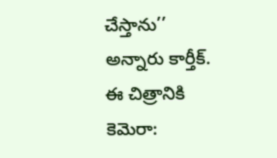చేస్తాను’’ అన్నారు కార్తీక్‌. ఈ చిత్రానికి కెమెరా: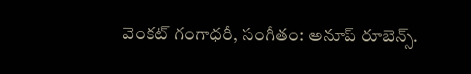వెంకట్‌ గంగాధరీ, సంగీతం: అనూప్‌ రూబెన్స్‌.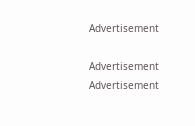Advertisement

Advertisement
Advertisement